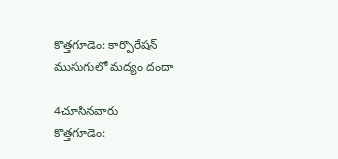కొత్తగూడెం: కార్పొరేషన్ ముసుగులో మద్యం దందా

4చూసినవారు
కొత్తగూడెం: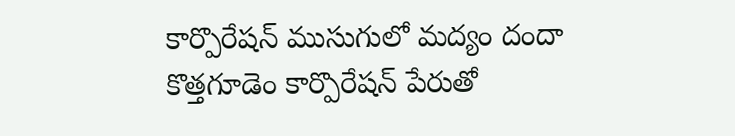కార్పొరేషన్ ముసుగులో మద్యం దందా
కొత్తగూడెం కార్పొరేషన్ పేరుతో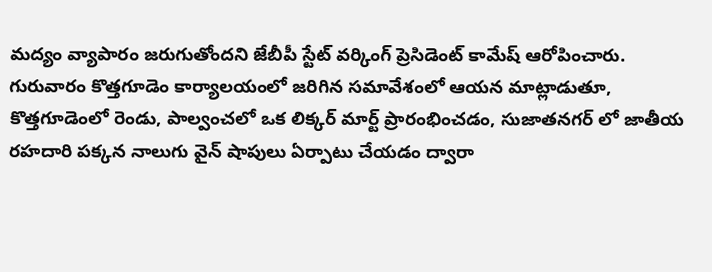మద్యం వ్యాపారం జరుగుతోందని జేబీపీ స్టేట్ వర్కింగ్ ప్రెసిడెంట్ కామేష్ ఆరోపించారు. గురువారం కొత్తగూడెం కార్యాలయంలో జరిగిన సమావేశంలో ఆయన మాట్లాడుతూ, కొత్తగూడెంలో రెండు, పాల్వంచలో ఒక లిక్కర్ మార్ట్ ప్రారంభించడం, సుజాతనగర్ లో జాతీయ రహదారి పక్కన నాలుగు వైన్ షాపులు ఏర్పాటు చేయడం ద్వారా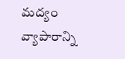మద్యం వ్యాపారాన్ని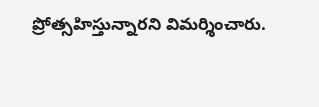ప్రోత్సహిస్తున్నారని విమర్శించారు.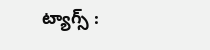ట్యాగ్స్ :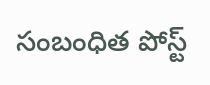సంబంధిత పోస్ట్